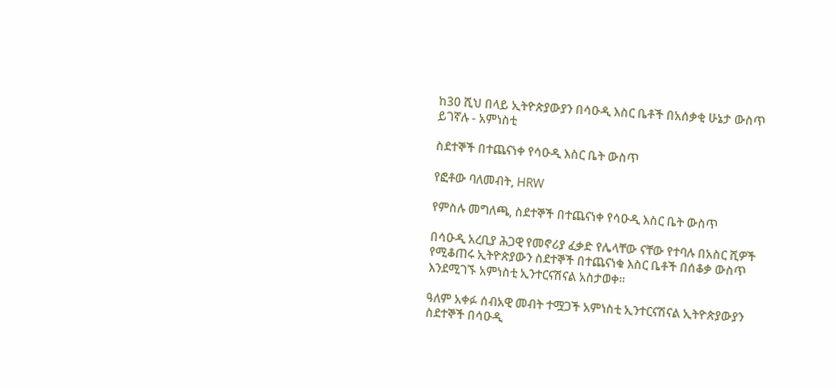ከ30 ሺህ በላይ ኢትዮጵያውያን በሳዑዲ እስር ቤቶች በአሰቃቂ ሁኔታ ውስጥ ይገኛሉ - አምነስቲ

ስደተኞች በተጨናነቀ የሳዑዲ እስር ቤት ውስጥ

የፎቶው ባለመብት, HRW

የምስሉ መግለጫ, ስደተኞች በተጨናነቀ የሳዑዲ እስር ቤት ውስጥ

በሳዑዲ አረቢያ ሕጋዊ የመኖሪያ ፈቃድ የሌላቸው ናቸው የተባሉ በአስር ሺዎች የሚቆጠሩ ኢትዮጵያውን ስደተኞች በተጨናነቁ እስር ቤቶች በሰቆቃ ውስጥ እንደሚገኙ አምነስቲ ኢንተርናሽናል አስታወቀ።

ዓለም አቀፉ ሰብአዊ መብት ተሟጋች አምነስቲ ኢንተርናሽናል ኢትዮጵያውያን ስደተኞች በሳዑዲ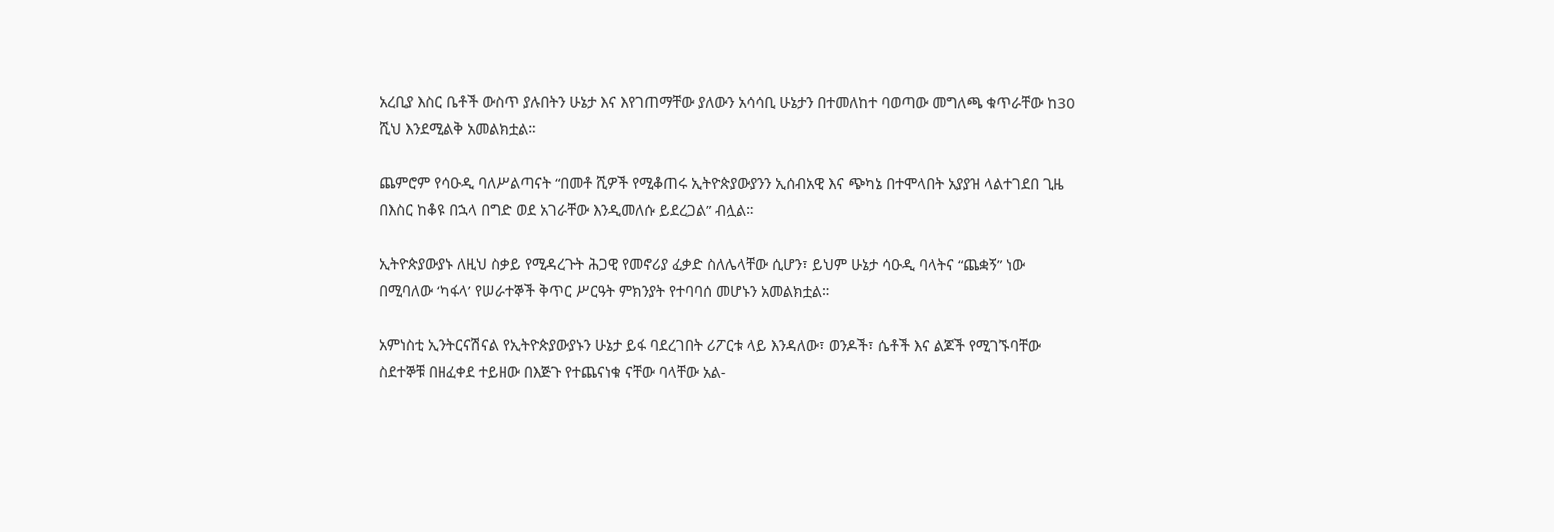አረቢያ እስር ቤቶች ውስጥ ያሉበትን ሁኔታ እና እየገጠማቸው ያለውን አሳሳቢ ሁኔታን በተመለከተ ባወጣው መግለጫ ቁጥራቸው ከ30 ሺህ እንደሚልቅ አመልክቷል።

ጨምሮም የሳዑዲ ባለሥልጣናት “በመቶ ሺዎች የሚቆጠሩ ኢትዮጵያውያንን ኢሰብአዊ እና ጭካኔ በተሞላበት አያያዝ ላልተገደበ ጊዜ በእስር ከቆዩ በኋላ በግድ ወደ አገራቸው እንዲመለሱ ይደረጋል” ብሏል።

ኢትዮጵያውያኑ ለዚህ ስቃይ የሚዳረጉት ሕጋዊ የመኖሪያ ፈቃድ ስለሌላቸው ሲሆን፣ ይህም ሁኔታ ሳዑዲ ባላትና “ጨቋኝ” ነው በሚባለው ‘ካፋላ’ የሠራተኞች ቅጥር ሥርዓት ምክንያት የተባባሰ መሆኑን አመልክቷል።

አምነስቲ ኢንትርናሽናል የኢትዮጵያውያኑን ሁኔታ ይፋ ባደረገበት ሪፖርቱ ላይ እንዳለው፣ ወንዶች፣ ሴቶች እና ልጆች የሚገኙባቸው ስደተኞቹ በዘፈቀደ ተይዘው በእጅጉ የተጨናነቁ ናቸው ባላቸው አል-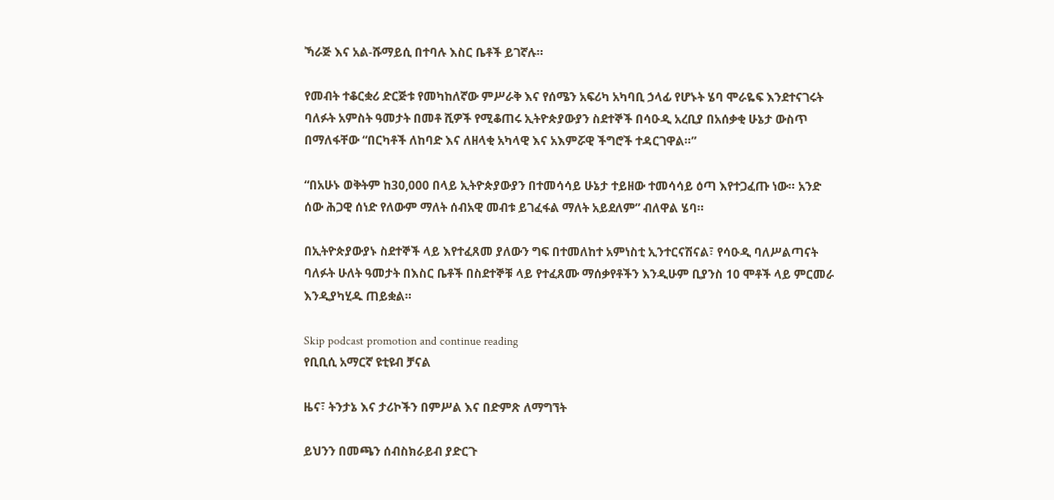ኻራጅ እና አል-ሹማይሲ በተባሉ እስር ቤቶች ይገኛሉ።

የመብት ተቆርቋሪ ድርጅቱ የመካከለኛው ምሥራቅ እና የሰሜን አፍሪካ አካባቢ ኃላፊ የሆኑት ሄባ ሞራዬፍ እንደተናገሩት ባለፉት አምስት ዓመታት በመቶ ሺዎች የሚቆጠሩ ኢትዮጵያውያን ስደተኞች በሳዑዲ አረቢያ በአሰቃቂ ሁኔታ ውስጥ በማለፋቸው “በርካቶች ለከባድ እና ለዘላቂ አካላዊ እና አእምሯዊ ችግሮች ተዳርገዋል።”

“በአሁኑ ወቅትም ከ30,000 በላይ ኢትዮጵያውያን በተመሳሳይ ሁኔታ ተይዘው ተመሳሳይ ዕጣ እየተጋፈጡ ነው። አንድ ሰው ሕጋዊ ሰነድ የለውም ማለት ሰብአዊ መብቱ ይገፈፋል ማለት አይደለም” ብለዋል ሄባ።

በኢትዮጵያውያኑ ስደተኞች ላይ እየተፈጸመ ያለውን ግፍ በተመለከተ አምነስቲ ኢንተርናሽናል፣ የሳዑዲ ባለሥልጣናት ባለፉት ሁለት ዓመታት በእስር ቤቶች በስደተኞቹ ላይ የተፈጸሙ ማሰቃየቶችን እንዲሁም ቢያንስ 10 ሞቶች ላይ ምርመራ እንዲያካሂዱ ጠይቋል።

Skip podcast promotion and continue reading
የቢቢሲ አማርኛ ዩቲዩብ ቻናል

ዜና፣ ትንታኔ እና ታሪኮችን በምሥል እና በድምጽ ለማግኘት

ይህንን በመጫን ሰብስክራይብ ያድርጉ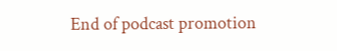End of podcast promotion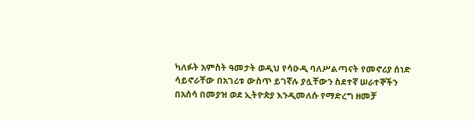ካለፉት አምስት ዓመታት ወዲህ የሳዑዲ ባለሥልጣናት የመኖሪያ ሰነድ ሳይኖራቸው በአገሪቱ ውስጥ ይገኛሉ ያሏቸውን ስደተኛ ሠራተኞችን በአሰሳ በመያዝ ወደ ኢትዮጵያ እንዲመለሱ የማድረግ ዘመቻ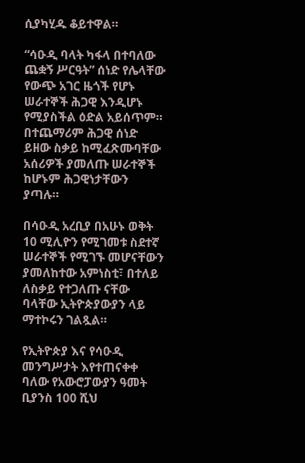ሲያካሂዱ ቆይተዋል።

“ሳዑዲ ባላት ካፋላ በተባለው ጨቋኝ ሥርዓት” ሰነድ የሌላቸው የውጭ አገር ዜጎች የሆኑ ሠራተኞች ሕጋዊ እንዲሆኑ የሚያስችል ዕድል አይሰጥም። በተጨማሪም ሕጋዊ ሰነድ ይዘው ስቃይ ከሚፈጽሙባቸው አሰሪዎች ያመለጡ ሠራተኞች ከሆኑም ሕጋዊነታቸውን ያጣሉ።

በሳዑዲ አረቢያ በአሁኑ ወቅት 10 ሚሊዮን የሚገመቱ ስደተኛ ሠራተኞች የሚገኙ መሆናቸውን ያመለከተው አምነስቲ፣ በተለይ ለስቃይ የተጋለጡ ናቸው ባላቸው ኢትዮጵያውያን ላይ ማተኮሩን ገልጿል።

የኢትዮጵያ እና የሳዑዲ መንግሥታት እየተጠናቀቀ ባለው የአውሮፓውያን ዓመት ቢያንስ 100 ሺህ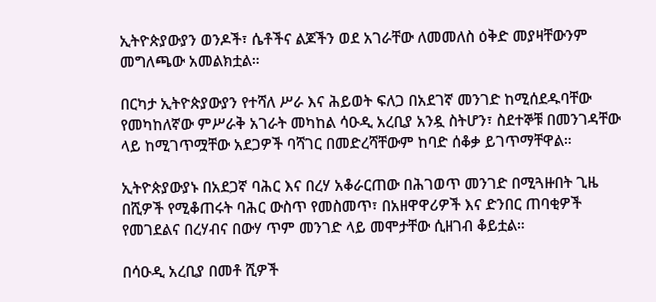ኢትዮጵያውያን ወንዶች፣ ሴቶችና ልጆችን ወደ አገራቸው ለመመለስ ዕቅድ መያዛቸውንም መግለጫው አመልክቷል።

በርካታ ኢትዮጵያውያን የተሻለ ሥራ እና ሕይወት ፍለጋ በአደገኛ መንገድ ከሚሰደዱባቸው የመካከለኛው ምሥራቅ አገራት መካከል ሳዑዲ አረቢያ አንዷ ስትሆን፣ ስደተኞቹ በመንገዳቸው ላይ ከሚገጥሟቸው አደጋዎች ባሻገር በመድረሻቸውም ከባድ ሰቆቃ ይገጥማቸዋል።

ኢትዮጵያውያኑ በአደጋኛ ባሕር እና በረሃ አቆራርጠው በሕገወጥ መንገድ በሚጓዙበት ጊዜ በሺዎች የሚቆጠሩት ባሕር ውስጥ የመስመጥ፣ በአዘዋዋሪዎች እና ድንበር ጠባቂዎች የመገደልና በረሃብና በውሃ ጥም መንገድ ላይ መሞታቸው ሲዘገብ ቆይቷል።

በሳዑዲ አረቢያ በመቶ ሺዎች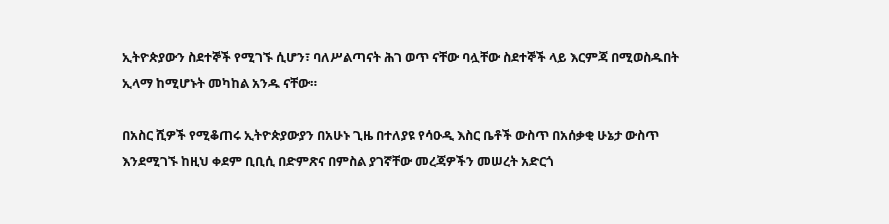ኢትዮጵያውን ስደተኞች የሚገኙ ሲሆን፣ ባለሥልጣናት ሕገ ወጥ ናቸው ባሏቸው ስደተኞች ላይ እርምጃ በሚወስዱበት ኢላማ ከሚሆኑት መካከል አንዱ ናቸው።

በአስር ሺዎች የሚቆጠሩ ኢትዮጵያውያን በአሁኑ ጊዜ በተለያዩ የሳዑዲ እስር ቤቶች ውስጥ በአሰቃቂ ሁኔታ ውስጥ እንደሚገኙ ከዚህ ቀደም ቢቢሲ በድምጽና በምስል ያገኛቸው መረጃዎችን መሠረት አድርጎ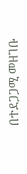በተደጋጋሚ መዘገቡ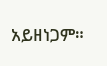አይዘነጋም።